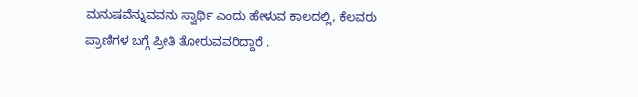ಮನುಷವೆನ್ನುವವನು ಸ್ವಾರ್ಥಿ ಎಂದು ಹೇಳುವ ಕಾಲದಲ್ಲಿ, ಕೆಲವರು ಪ್ರಾಣಿಗಳ ಬಗ್ಗೆ ಪ್ರೀತಿ ತೋರುವವರಿದ್ದಾರೆ .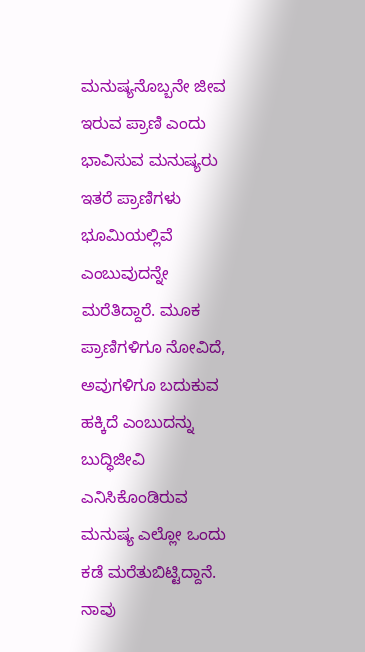ಮನುಷ್ಯನೊಬ್ಬನೇ ಜೀವ ಇರುವ ಪ್ರಾಣಿ ಎಂದು ಭಾವಿಸುವ ಮನುಷ್ಯರು ಇತರೆ ಪ್ರಾಣಿಗಳು ಭೂಮಿಯಲ್ಲಿವೆ ಎಂಬುವುದನ್ನೇ ಮರೆತಿದ್ದಾರೆ. ಮೂಕ ಪ್ರಾಣಿಗಳಿಗೂ ನೋವಿದೆ, ಅವುಗಳಿಗೂ ಬದುಕುವ ಹಕ್ಕಿದೆ ಎಂಬುದನ್ನು ಬುದ್ಧಿಜೀವಿ ಎನಿಸಿಕೊಂಡಿರುವ ಮನುಷ್ಯ ಎಲ್ಲೋ ಒಂದು ಕಡೆ ಮರೆತುಬಿಟ್ಟಿದ್ದಾನೆ.
ನಾವು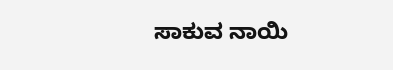ಸಾಕುವ ನಾಯಿ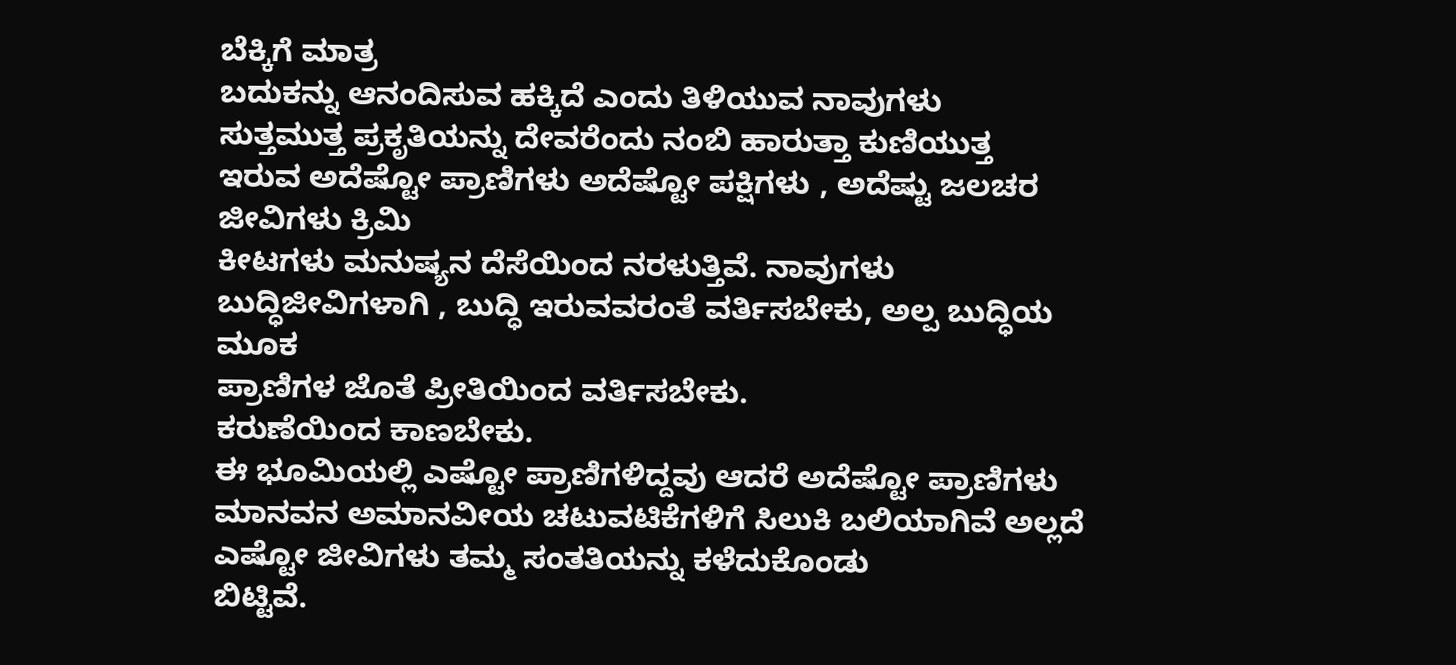ಬೆಕ್ಕಿಗೆ ಮಾತ್ರ
ಬದುಕನ್ನು ಆನಂದಿಸುವ ಹಕ್ಕಿದೆ ಎಂದು ತಿಳಿಯುವ ನಾವುಗಳು
ಸುತ್ತಮುತ್ತ ಪ್ರಕೃತಿಯನ್ನು ದೇವರೆಂದು ನಂಬಿ ಹಾರುತ್ತಾ ಕುಣಿಯುತ್ತ
ಇರುವ ಅದೆಷ್ಟೋ ಪ್ರಾಣಿಗಳು ಅದೆಷ್ಟೋ ಪಕ್ಷಿಗಳು , ಅದೆಷ್ಟು ಜಲಚರ ಜೀವಿಗಳು ಕ್ರಿಮಿ
ಕೀಟಗಳು ಮನುಷ್ಯನ ದೆಸೆಯಿಂದ ನರಳುತ್ತಿವೆ. ನಾವುಗಳು ಬುದ್ಧಿಜೀವಿಗಳಾಗಿ , ಬುದ್ಧಿ ಇರುವವರಂತೆ ವರ್ತಿಸಬೇಕು, ಅಲ್ಪ ಬುದ್ಧಿಯ ಮೂಕ
ಪ್ರಾಣಿಗಳ ಜೊತೆ ಪ್ರೀತಿಯಿಂದ ವರ್ತಿಸಬೇಕು.
ಕರುಣೆಯಿಂದ ಕಾಣಬೇಕು.
ಈ ಭೂಮಿಯಲ್ಲಿ ಎಷ್ಟೋ ಪ್ರಾಣಿಗಳಿದ್ದವು ಆದರೆ ಅದೆಷ್ಟೋ ಪ್ರಾಣಿಗಳು
ಮಾನವನ ಅಮಾನವೀಯ ಚಟುವಟಿಕೆಗಳಿಗೆ ಸಿಲುಕಿ ಬಲಿಯಾಗಿವೆ ಅಲ್ಲದೆ ಎಷ್ಟೋ ಜೀವಿಗಳು ತಮ್ಮ ಸಂತತಿಯನ್ನು ಕಳೆದುಕೊಂಡು
ಬಿಟ್ಟಿವೆ.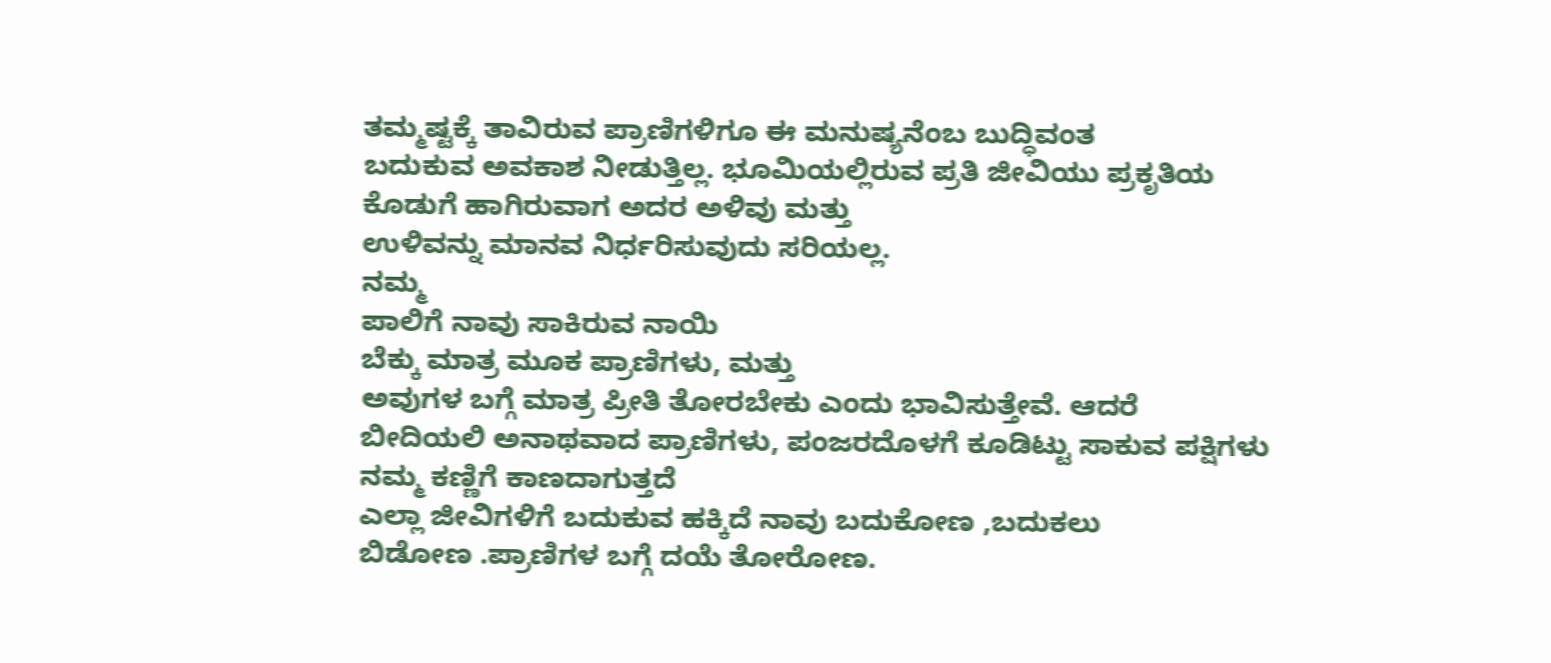ತಮ್ಮಷ್ಟಕ್ಕೆ ತಾವಿರುವ ಪ್ರಾಣಿಗಳಿಗೂ ಈ ಮನುಷ್ಯನೆಂಬ ಬುದ್ಧಿವಂತ
ಬದುಕುವ ಅವಕಾಶ ನೀಡುತ್ತಿಲ್ಲ. ಭೂಮಿಯಲ್ಲಿರುವ ಪ್ರತಿ ಜೀವಿಯು ಪ್ರಕೃತಿಯ ಕೊಡುಗೆ ಹಾಗಿರುವಾಗ ಅದರ ಅಳಿವು ಮತ್ತು
ಉಳಿವನ್ನು ಮಾನವ ನಿರ್ಧರಿಸುವುದು ಸರಿಯಲ್ಲ.
ನಮ್ಮ
ಪಾಲಿಗೆ ನಾವು ಸಾಕಿರುವ ನಾಯಿ
ಬೆಕ್ಕು ಮಾತ್ರ ಮೂಕ ಪ್ರಾಣಿಗಳು, ಮತ್ತು
ಅವುಗಳ ಬಗ್ಗೆ ಮಾತ್ರ ಪ್ರೀತಿ ತೋರಬೇಕು ಎಂದು ಭಾವಿಸುತ್ತೇವೆ. ಆದರೆ
ಬೀದಿಯಲಿ ಅನಾಥವಾದ ಪ್ರಾಣಿಗಳು, ಪಂಜರದೊಳಗೆ ಕೂಡಿಟ್ಟು ಸಾಕುವ ಪಕ್ಷಿಗಳು ನಮ್ಮ ಕಣ್ಣಿಗೆ ಕಾಣದಾಗುತ್ತದೆ
ಎಲ್ಲಾ ಜೀವಿಗಳಿಗೆ ಬದುಕುವ ಹಕ್ಕಿದೆ ನಾವು ಬದುಕೋಣ ,ಬದುಕಲು
ಬಿಡೋಣ .ಪ್ರಾಣಿಗಳ ಬಗ್ಗೆ ದಯೆ ತೋರೋಣ.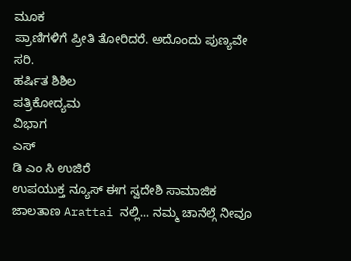ಮೂಕ
ಪ್ರಾಣಿಗಳಿಗೆ ಪ್ರೀತಿ ತೋರಿದರೆ. ಅದೊಂದು ಪುಣ್ಯವೇ ಸರಿ.
ಹರ್ಷಿತ ಶಿಶಿಲ
ಪತ್ರಿಕೋದ್ಯಮ
ವಿಭಾಗ
ಎಸ್
ಡಿ ಎಂ ಸಿ ಉಜಿರೆ
ಉಪಯುಕ್ತ ನ್ಯೂಸ್ ಈಗ ಸ್ವದೇಶಿ ಸಾಮಾಜಿಕ ಜಾಲತಾಣ Arattai ನಲ್ಲಿ... ನಮ್ಮ ಚಾನೆಲ್ಗೆ ನೀವೂ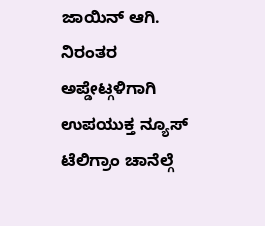ಜಾಯಿನ್ ಆಗಿ.
ನಿರಂತರ ಅಪ್ಡೇಟ್ಗಳಿಗಾಗಿ ಉಪಯುಕ್ತ ನ್ಯೂಸ್ ಟೆಲಿಗ್ರಾಂ ಚಾನೆಲ್ಗೆ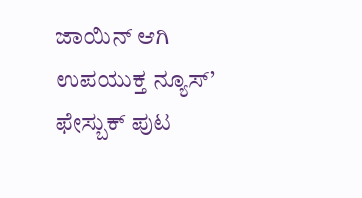ಜಾಯಿನ್ ಆಗಿ
ಉಪಯುಕ್ತ ನ್ಯೂಸ್’ ಫೇಸ್ಬುಕ್ ಪುಟ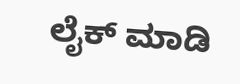ಲೈಕ್ ಮಾಡಿ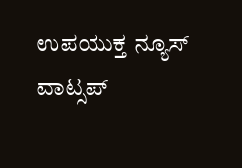ಉಪಯುಕ್ತ ನ್ಯೂಸ್ ವಾಟ್ಸಪ್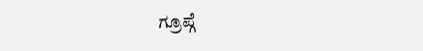ಗ್ರೂಪ್ಗೆ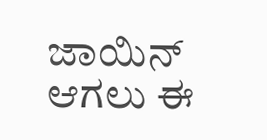ಜಾಯಿನ್ ಆಗಲು ಈ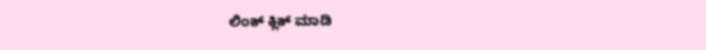ಲಿಂಕ್ ಕ್ಲಿಕ್ ಮಾಡಿ